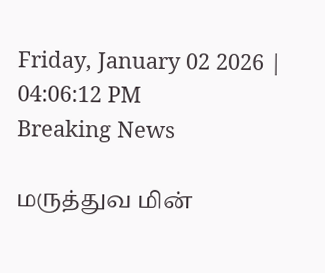Friday, January 02 2026 | 04:06:12 PM
Breaking News

மருத்துவ மின்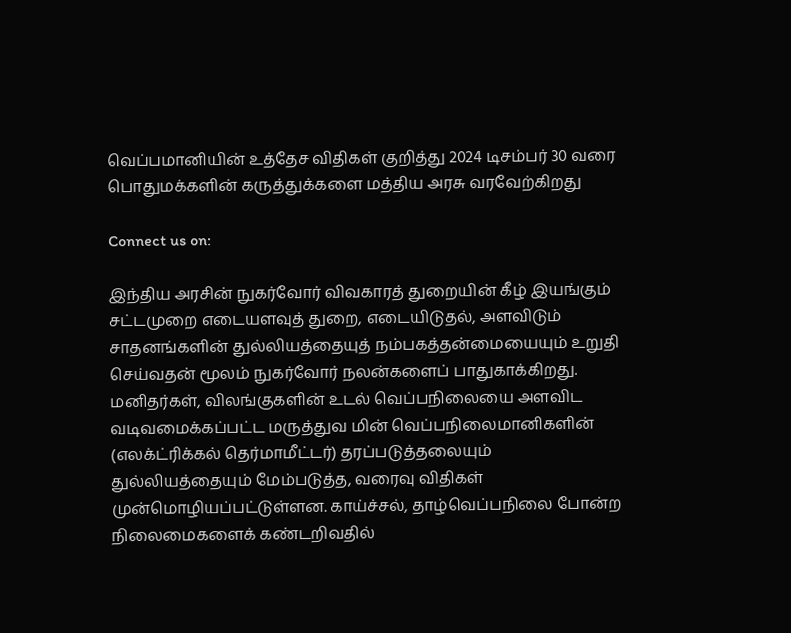வெப்பமானியின் உத்தேச விதிகள் குறித்து 2024 டிசம்பர் 30 வரை பொதுமக்களின் கருத்துக்களை மத்திய அரசு வரவேற்கிறது

Connect us on:

இந்திய அரசின் நுகர்வோர் விவகாரத் துறையின் கீழ் இயங்கும் சட்டமுறை எடையளவுத் துறை, எடையிடுதல், அளவிடும் சாதனங்களின் துல்லியத்தையுத் நம்பகத்தன்மையையும் உறுதி செய்வதன் மூலம் நுகர்வோர் நலன்களைப் பாதுகாக்கிறது. மனிதர்கள், விலங்குகளின் உடல் வெப்பநிலையை அளவிட வடிவமைக்கப்பட்ட மருத்துவ மின் வெப்பநிலைமானிகளின் (எலக்ட்ரிக்கல் தெர்மாமீட்டர்) தரப்படுத்தலையும் துல்லியத்தையும் மேம்படுத்த, வரைவு விதிகள் முன்மொழியப்பட்டுள்ளன. காய்ச்சல், தாழ்வெப்பநிலை போன்ற நிலைமைகளைக் கண்டறிவதில்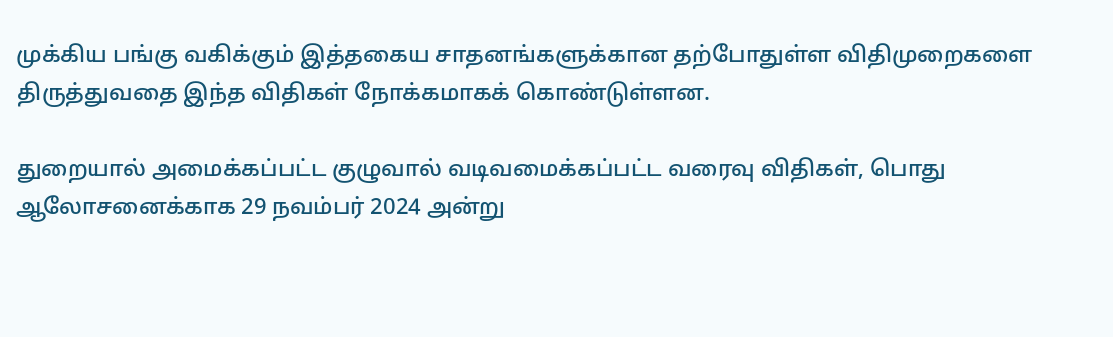முக்கிய பங்கு வகிக்கும் இத்தகைய சாதனங்களுக்கான தற்போதுள்ள விதிமுறைகளை திருத்துவதை இந்த விதிகள் நோக்கமாகக் கொண்டுள்ளன.

துறையால் அமைக்கப்பட்ட குழுவால் வடிவமைக்கப்பட்ட வரைவு விதிகள், பொது ஆலோசனைக்காக 29 நவம்பர் 2024 அன்று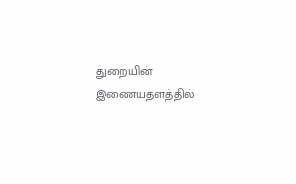துறையின் இணையதளத்தில்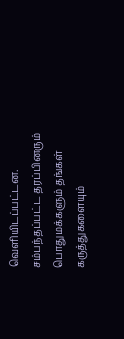வெளியிடப்பட்டன. சம்பந்தப்பட்ட தரப்பினரும் பொதுமக்களும் தங்கள் கருத்துகளையும்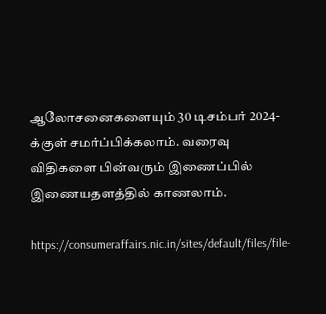ஆலோசனைகளையும் 30 டிசம்பர் 2024-க்குள் சமர்ப்பிக்கலாம். வரைவு விதிகளை பின்வரும் இணைப்பில் இணையதளத்தில் காணலாம்.

https://consumeraffairs.nic.in/sites/default/files/file-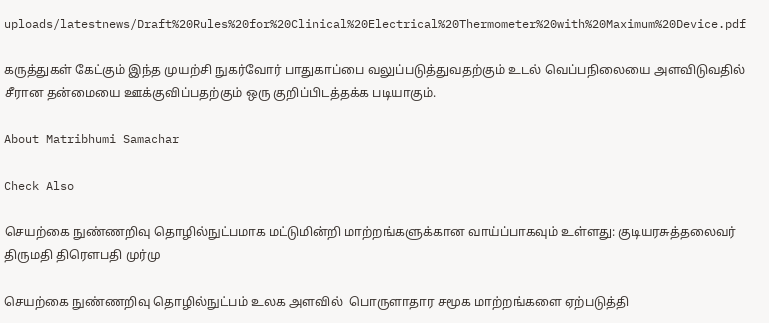uploads/latestnews/Draft%20Rules%20for%20Clinical%20Electrical%20Thermometer%20with%20Maximum%20Device.pdf

கருத்துகள் கேட்கும் இந்த முயற்சி நுகர்வோர் பாதுகாப்பை வலுப்படுத்துவதற்கும் உடல் வெப்பநிலையை அளவிடுவதில் சீரான தன்மையை ஊக்குவிப்பதற்கும் ஒரு குறிப்பிடத்தக்க படியாகும்.

About Matribhumi Samachar

Check Also

செயற்கை நுண்ணறிவு தொழில்நுட்பமாக மட்டுமின்றி மாற்றங்களுக்கான வாய்ப்பாகவும் உள்ளது: குடியரசுத்தலைவர் திருமதி திரௌபதி முர்மு

செயற்கை நுண்ணறிவு தொழில்நுட்பம் உலக அளவில்  பொருளாதார சமூக மாற்றங்களை ஏற்படுத்தி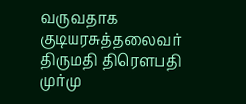வருவதாக குடியரசுத்தலைவர் திருமதி திரௌபதி முர்மு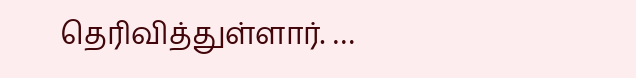தெரிவித்துள்ளார். …